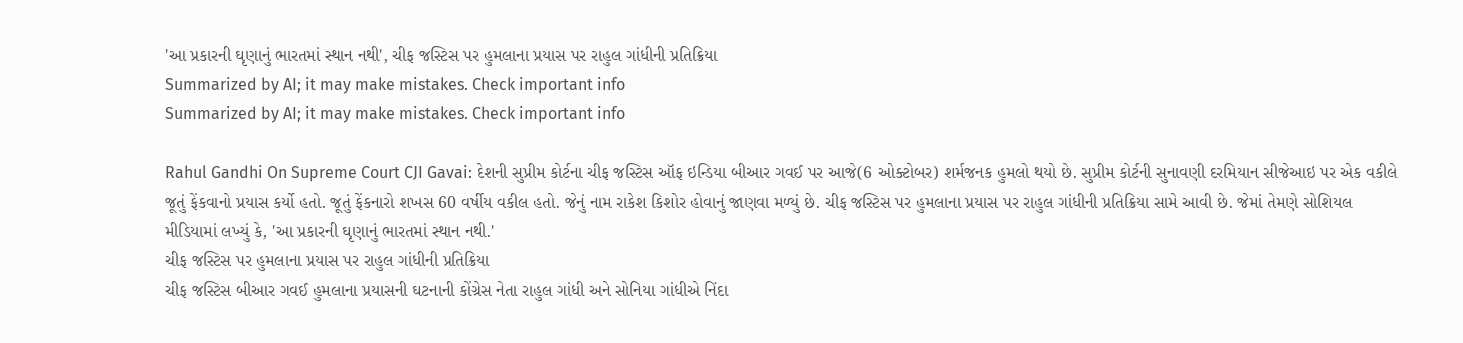'આ પ્રકારની ઘૃણાનું ભારતમાં સ્થાન નથી', ચીફ જસ્ટિસ પર હુમલાના પ્રયાસ પર રાહુલ ગાંધીની પ્રતિક્રિયા
Summarized by AI; it may make mistakes. Check important info
Summarized by AI; it may make mistakes. Check important info

Rahul Gandhi On Supreme Court CJI Gavai: દેશની સુપ્રીમ કોર્ટના ચીફ જસ્ટિસ ઑફ ઇન્ડિયા બીઆર ગવઈ પર આજે(6 ઓક્ટોબર) શર્મજનક હુમલો થયો છે. સુપ્રીમ કોર્ટની સુનાવણી દરમિયાન સીજેઆઇ પર એક વકીલે જૂતું ફેંકવાનો પ્રયાસ કર્યો હતો. જૂતું ફેંકનારો શખસ 60 વર્ષીય વકીલ હતો. જેનું નામ રાકેશ કિશોર હોવાનું જાણવા મળ્યું છે. ચીફ જસ્ટિસ પર હુમલાના પ્રયાસ પર રાહુલ ગાંધીની પ્રતિક્રિયા સામે આવી છે. જેમાં તેમણે સોશિયલ મીડિયામાં લખ્યું કે, 'આ પ્રકારની ઘૃણાનું ભારતમાં સ્થાન નથી.'
ચીફ જસ્ટિસ પર હુમલાના પ્રયાસ પર રાહુલ ગાંધીની પ્રતિક્રિયા
ચીફ જસ્ટિસ બીઆર ગવઈ હુમલાના પ્રયાસની ઘટનાની કોંગ્રેસ નેતા રાહુલ ગાંધી અને સોનિયા ગાંધીએ નિંદા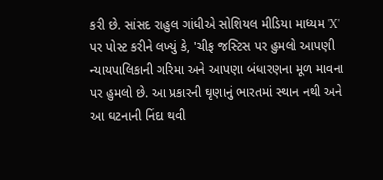કરી છે. સાંસદ રાહુલ ગાંધીએ સોશિયલ મીડિયા માધ્યમ 'X' પર પોસ્ટ કરીને લખ્યું કે, 'ચીફ જસ્ટિસ પર હુમલો આપણી ન્યાયપાલિકાની ગરિમા અને આપણા બંધારણના મૂળ માવના પર હુમલો છે. આ પ્રકારની ઘૃણાનું ભારતમાં સ્થાન નથી અને આ ઘટનાની નિંદા થવી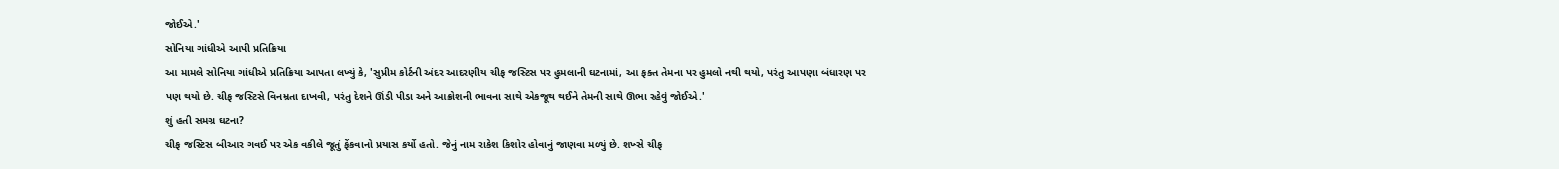જોઈએ.'
સોનિયા ગાંધીએ આપી પ્રતિક્રિયા
આ મામલે સોનિયા ગાંધીએ પ્રતિક્રિયા આપતા લખ્યું કે, 'સુપ્રીમ કોર્ટની અંદર આદરણીય ચીફ જસ્ટિસ પર હુમલાની ઘટનામાં, આ ફક્ત તેમના પર હુમલો નથી થયો, પરંતુ આપણા બંધારણ પર પણ થયો છે. ચીફ જસ્ટિસે વિનમ્રતા દાખવી, પરંતુ દેશને ઊંડી પીડા અને આક્રોશની ભાવના સાથે એકજૂથ થઈને તેમની સાથે ઊભા રહેવું જોઈએ.'
શું હતી સમગ્ર ઘટના?
ચીફ જસ્ટિસ બીઆર ગવઈ પર એક વકીલે જૂતું ફેંકવાનો પ્રયાસ કર્યો હતો. જેનું નામ રાકેશ કિશોર હોવાનું જાણવા મળ્યું છે. શખ્સે ચીફ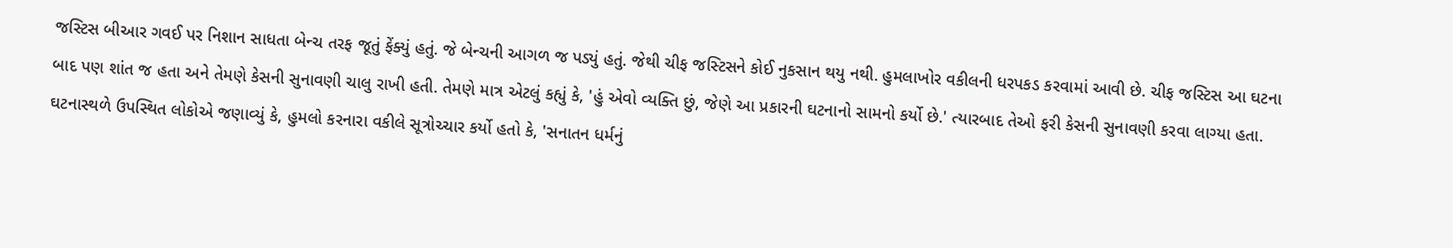જસ્ટિસ બીઆર ગવઈ પર નિશાન સાધતા બેન્ચ તરફ જૂતું ફેંક્યું હતું. જે બેન્ચની આગળ જ પડ્યું હતું. જેથી ચીફ જસ્ટિસને કોઈ નુકસાન થયુ નથી. હુમલાખોર વકીલની ધરપકડ કરવામાં આવી છે. ચીફ જસ્ટિસ આ ઘટના બાદ પણ શાંત જ હતા અને તેમણે કેસની સુનાવણી ચાલુ રાખી હતી. તેમણે માત્ર એટલું કહ્યું કે, 'હું એવો વ્યક્તિ છું, જેણે આ પ્રકારની ઘટનાનો સામનો કર્યો છે.' ત્યારબાદ તેઓ ફરી કેસની સુનાવણી કરવા લાગ્યા હતા. ઘટનાસ્થળે ઉપસ્થિત લોકોએ જણાવ્યું કે, હુમલો કરનારા વકીલે સૂત્રોચ્ચાર કર્યો હતો કે, 'સનાતન ધર્મનું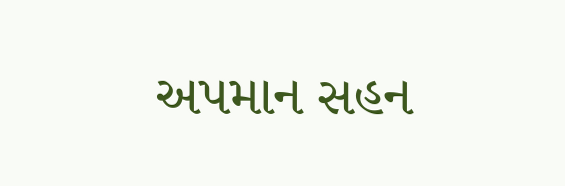અપમાન સહન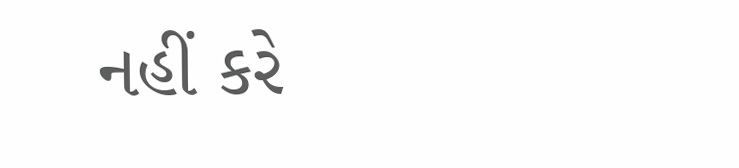નહીં કરે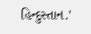હિન્દુસ્તાન.'